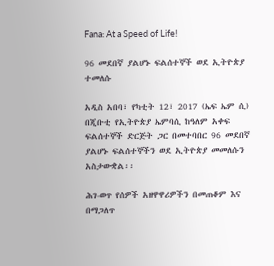Fana: At a Speed of Life!

96 መደበኛ ያልሆኑ ፍልሰተኞች ወደ ኢትዮጵያ ተመለሱ

አዲስ አበባ፣ የካቲት 12፣ 2017 (ኤፍ ኤም ሲ) በጂቡቲ የኢትዮጵያ ኤምባሲ ከዓለም አቀፍ ፍልሰተኞች ድርጅት ጋር በመተባበር 96 መደበኛ ያልሆኑ ፍልሰተኞችን ወደ ኢትዮጵያ መመለሱን አስታውቋል፡፡

ሕገ-ወጥ የሰዎች አዘዋዋሪዎችን በመጠቆም እና በማጋለጥ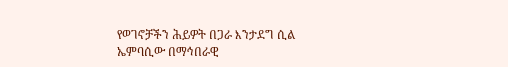የወገኖቻችን ሕይዎት በጋራ እንታደግ ሲል ኤምባሲው በማኅበራዊ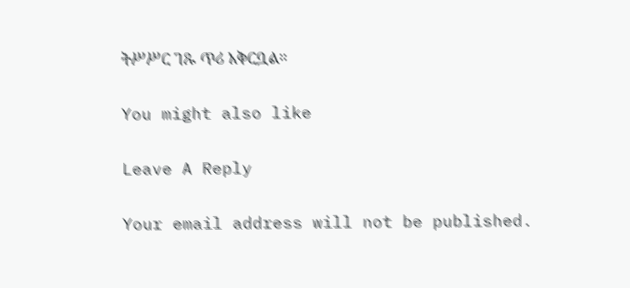ትሥሥር ገጹ ጥሪ አቅርቧል።

You might also like

Leave A Reply

Your email address will not be published.